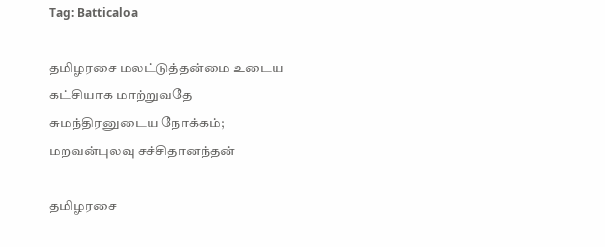Tag: Batticaloa

தமிழரசை மலட்டுத்தன்மை உடைய கட்சியாக மாற்றுவதே சுமந்திரனுடைய நோக்கம்; மறவன்புலவு சச்சிதானந்தன்

தமிழரசை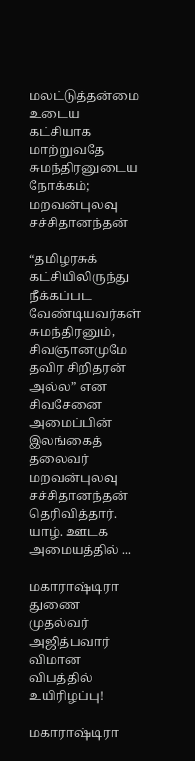மலட்டுத்தன்மை உடைய கட்சியாக மாற்றுவதே சுமந்திரனுடைய நோக்கம்; மறவன்புலவு சச்சிதானந்தன்

“தமிழரசுக் கட்சியிலிருந்து நீக்கப்பட வேண்டியவர்கள் சுமந்திரனும், சிவஞானமுமே தவிர சிறிதரன் அல்ல” என சிவசேனை அமைப்பின் இலங்கைத் தலைவர் மறவன்புலவு சச்சிதானந்தன் தெரிவித்தார். யாழ். ஊடக அமையத்தில் ...

மகாராஷ்டிரா துணை முதல்வர் அஜித்பவார் விமான விபத்தில் உயிரிழப்பு!

மகாராஷ்டிரா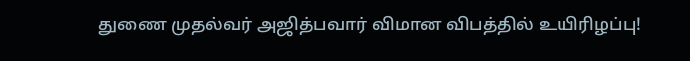துணை முதல்வர் அஜித்பவார் விமான விபத்தில் உயிரிழப்பு!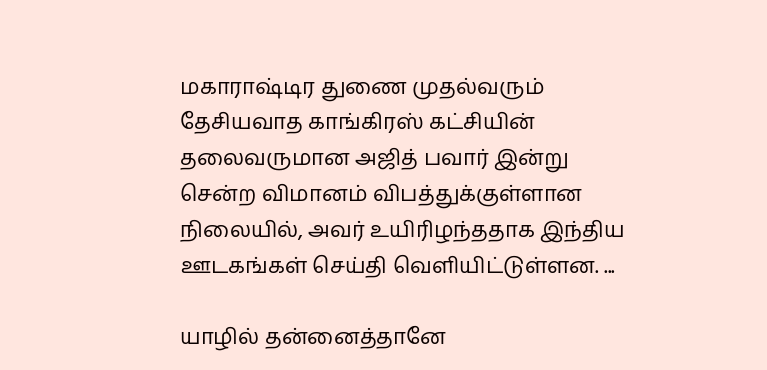மகாராஷ்டிர துணை முதல்வரும் தேசியவாத காங்கிரஸ் கட்சியின் தலைவருமான அஜித் பவார் இன்று சென்ற விமானம் விபத்துக்குள்ளான நிலையில், அவர் உயிரிழந்ததாக இந்திய ஊடகங்கள் செய்தி வெளியிட்டுள்ளன. ...

யாழில் தன்னைத்தானே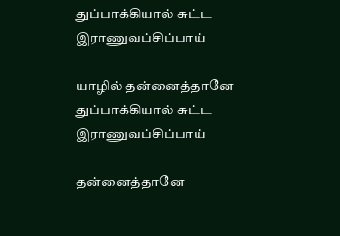துப்பாக்கியால் சுட்ட இராணுவப்சிப்பாய்

யாழில் தன்னைத்தானே துப்பாக்கியால் சுட்ட இராணுவப்சிப்பாய்

தன்னைத்தானே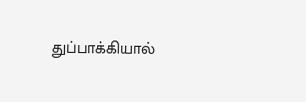துப்பாக்கியால்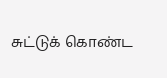சுட்டுக் கொண்ட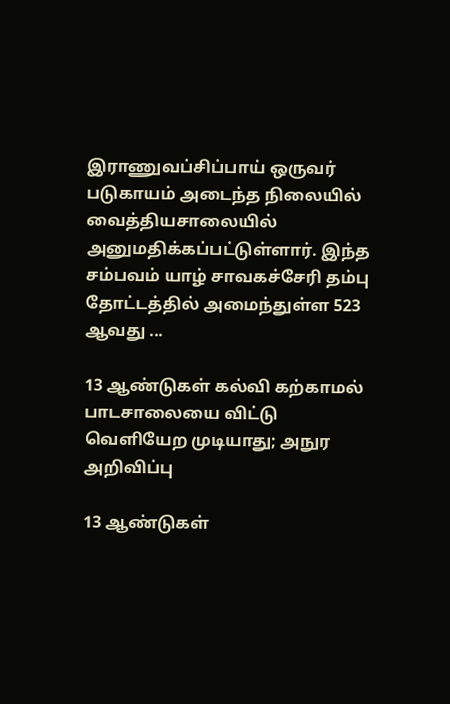இராணுவப்சிப்பாய் ஒருவர் படுகாயம் அடைந்த நிலையில் வைத்தியசாலையில் அனுமதிக்கப்பட்டுள்ளார். இந்த சம்பவம் யாழ் சாவகச்சேரி தம்பு தோட்டத்தில் அமைந்துள்ள 523 ஆவது ...

13 ஆண்டுகள் கல்வி கற்காமல் பாடசாலையை விட்டு வெளியேற முடியாது; அநுர அறிவிப்பு

13 ஆண்டுகள்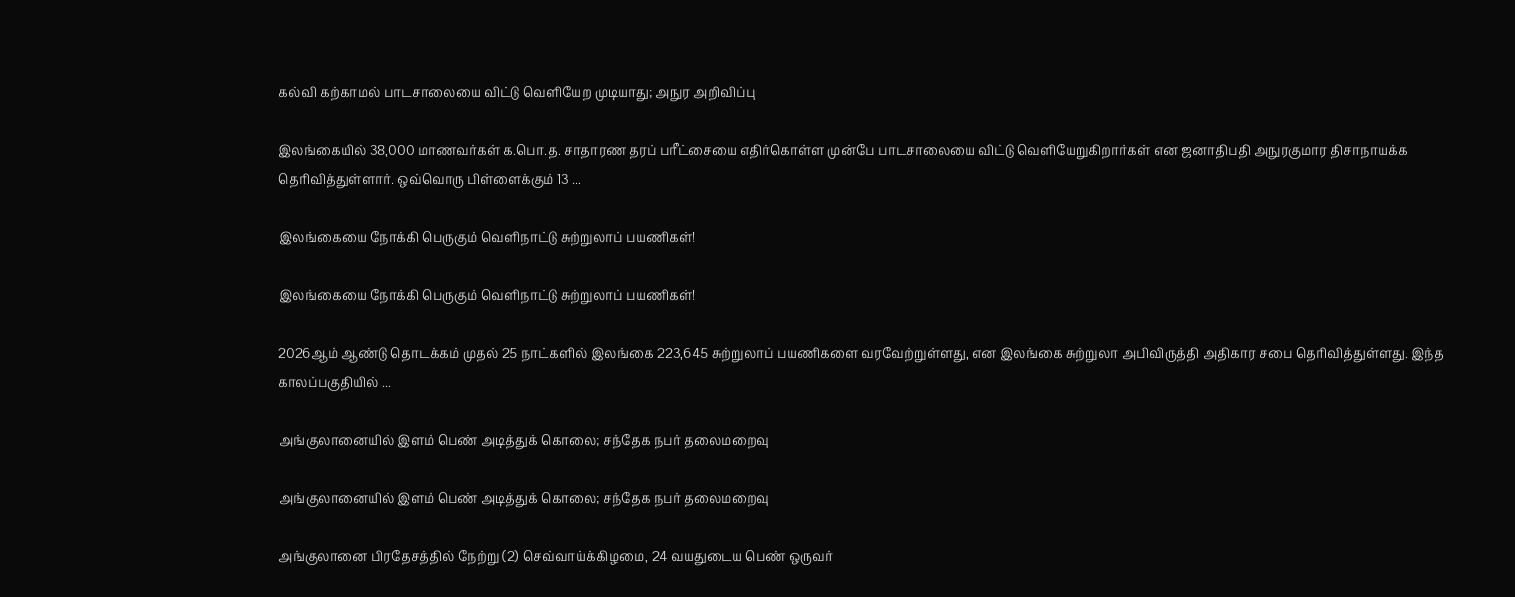கல்வி கற்காமல் பாடசாலையை விட்டு வெளியேற முடியாது; அநுர அறிவிப்பு

இலங்கையில் 38,000 மாணவர்கள் க.பொ.த. சாதாரண தரப் பரீட்சையை எதிர்கொள்ள முன்பே பாடசாலையை விட்டு வெளியேறுகிறார்கள் என ஜனாதிபதி அநுரகுமார திசாநாயக்க தெரிவித்துள்ளார். ஒவ்வொரு பிள்ளைக்கும் 13 ...

இலங்கையை நோக்கி பெருகும் வெளிநாட்டு சுற்றுலாப் பயணிகள்!

இலங்கையை நோக்கி பெருகும் வெளிநாட்டு சுற்றுலாப் பயணிகள்!

2026ஆம் ஆண்டு தொடக்கம் முதல் 25 நாட்களில் இலங்கை 223,645 சுற்றுலாப் பயணிகளை வரவேற்றுள்ளது, என இலங்கை சுற்றுலா அபிவிருத்தி அதிகார சபை தெரிவித்துள்ளது. இந்த காலப்பகுதியில் ...

அங்குலானையில் இளம் பெண் அடித்துக் கொலை; சந்தேக நபர் தலைமறைவு

அங்குலானையில் இளம் பெண் அடித்துக் கொலை; சந்தேக நபர் தலைமறைவு

அங்குலானை பிரதேசத்தில் நேற்று (2) செவ்வாய்க்கிழமை, 24 வயதுடைய பெண் ஒருவர்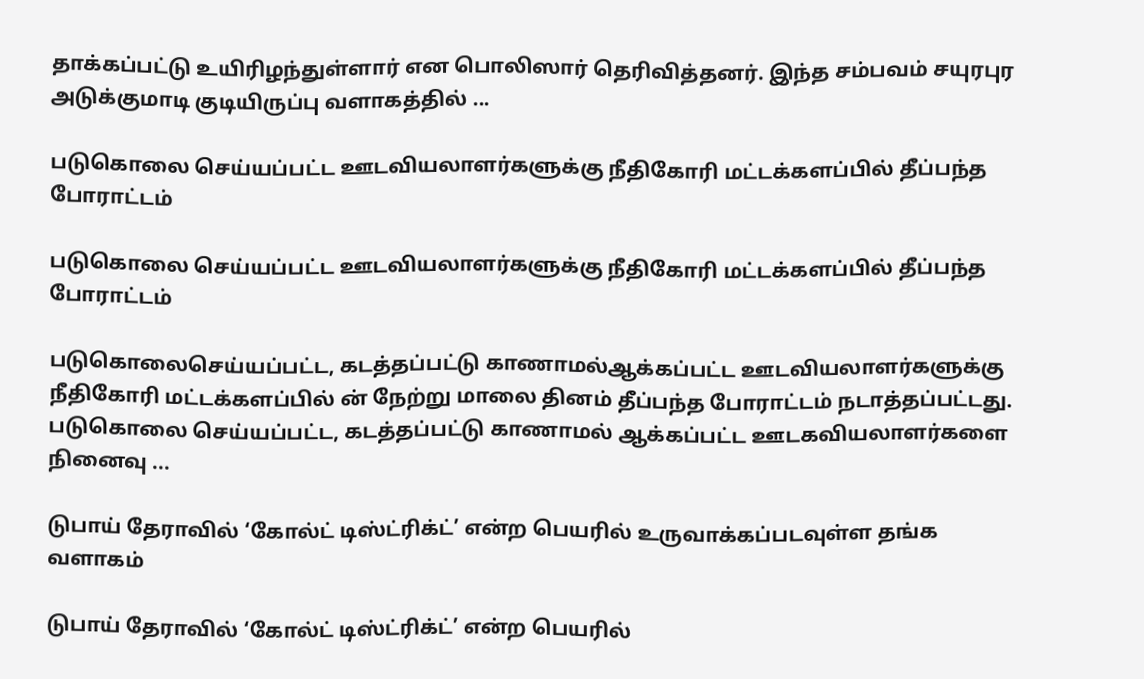தாக்கப்பட்டு உயிரிழந்துள்ளார் என பொலிஸார் தெரிவித்தனர். இந்த சம்பவம் சயுரபுர அடுக்குமாடி குடியிருப்பு வளாகத்தில் ...

படுகொலை செய்யப்பட்ட ஊடவியலாளர்களுக்கு நீதிகோரி மட்டக்களப்பில் தீப்பந்த போராட்டம்

படுகொலை செய்யப்பட்ட ஊடவியலாளர்களுக்கு நீதிகோரி மட்டக்களப்பில் தீப்பந்த போராட்டம்

படுகொலைசெய்யப்பட்ட, கடத்தப்பட்டு காணாமல்ஆக்கப்பட்ட ஊடவியலாளர்களுக்கு நீதிகோரி மட்டக்களப்பில் ன் நேற்று மாலை தினம் தீப்பந்த போராட்டம் நடாத்தப்பட்டது. படுகொலை செய்யப்பட்ட, கடத்தப்பட்டு காணாமல் ஆக்கப்பட்ட ஊடகவியலாளர்களை நினைவு ...

டுபாய் தேராவில் ‘கோல்ட் டிஸ்ட்ரிக்ட்’ என்ற பெயரில் உருவாக்கப்படவுள்ள தங்க வளாகம்

டுபாய் தேராவில் ‘கோல்ட் டிஸ்ட்ரிக்ட்’ என்ற பெயரில்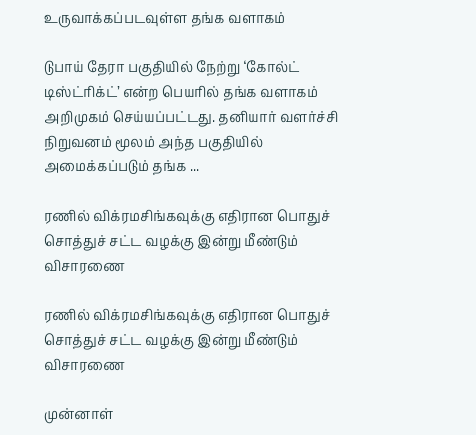உருவாக்கப்படவுள்ள தங்க வளாகம்

டுபாய் தேரா பகுதியில் நேற்று ‘கோல்ட் டிஸ்ட்ரிக்ட்’ என்ற பெயரில் தங்க வளாகம் அறிமுகம் செய்யப்பட்டது. தனியார் வளர்ச்சி நிறுவனம் மூலம் அந்த பகுதியில் அமைக்கப்படும் தங்க ...

ரணில் விக்ரமசிங்கவுக்கு எதிரான பொதுச் சொத்துச் சட்ட வழக்கு இன்று மீண்டும் விசாரணை

ரணில் விக்ரமசிங்கவுக்கு எதிரான பொதுச் சொத்துச் சட்ட வழக்கு இன்று மீண்டும் விசாரணை

முன்னாள்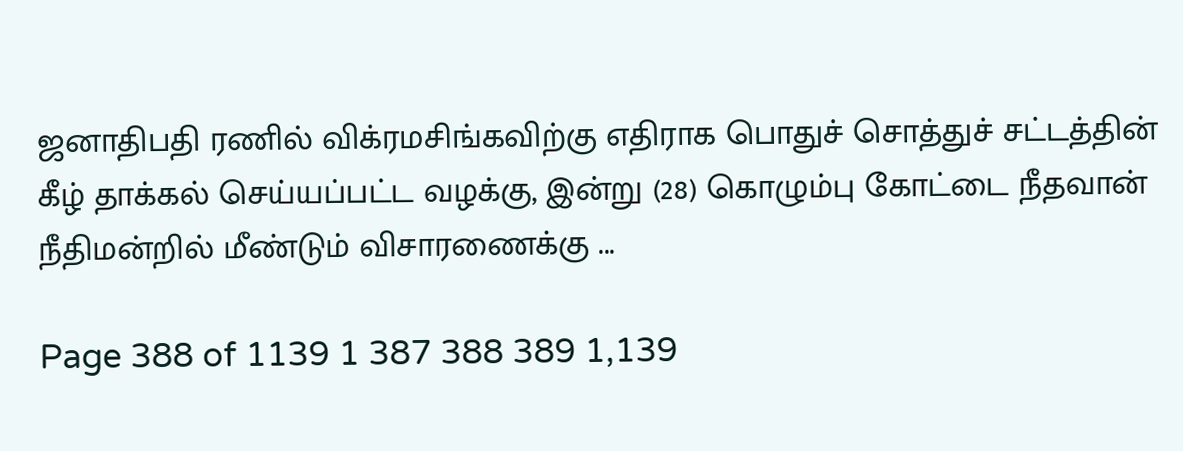ஜனாதிபதி ரணில் விக்ரமசிங்கவிற்கு எதிராக பொதுச் சொத்துச் சட்டத்தின் கீழ் தாக்கல் செய்யப்பட்ட வழக்கு, இன்று (28) கொழும்பு கோட்டை நீதவான் நீதிமன்றில் மீண்டும் விசாரணைக்கு ...

Page 388 of 1139 1 387 388 389 1,139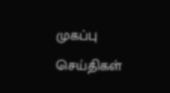முகப்பு
செய்திகள்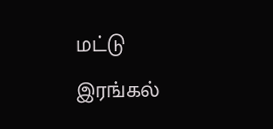மட்டு
இரங்கல்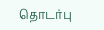தொடர்பு